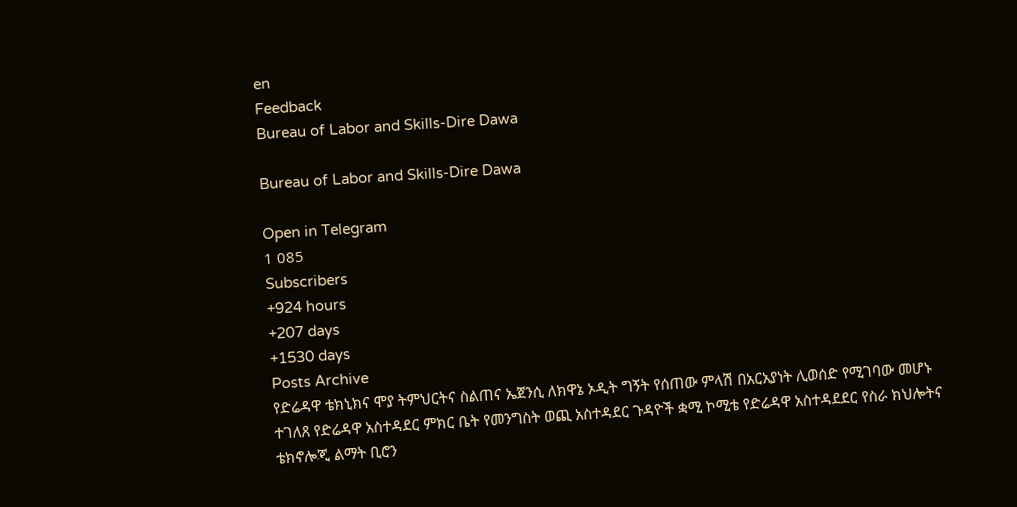en
Feedback
Bureau of Labor and Skills-Dire Dawa

Bureau of Labor and Skills-Dire Dawa

Open in Telegram
1 085
Subscribers
+924 hours
+207 days
+1530 days
Posts Archive
የድሬዳዋ ቴክኒክና ሞያ ትምህርትና ስልጠና ኤጀንሲ ለክዋኔ ኦዲት ግኝት የሰጠው ምላሽ በአርአያነት ሊወሰድ የሚገባው መሆኑ ተገለጸ የድሬዳዋ አስተዳደር ምክር ቤት የመንግስት ወጪ አስተዳደር ጉዳዮች ቋሚ ኮሚቴ የድሬዳዋ አስተዳደደር የስራ ክህሎትና ቴክኖሎጂ ልማት ቢሮን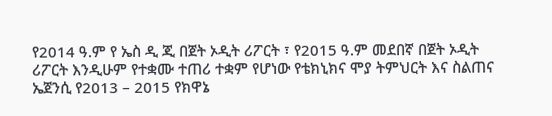የ2014 ዓ.ም የ ኤስ ዲ ጂ በጀት ኦዲት ሪፖርት ፣ የ2015 ዓ.ም መደበኛ በጀት ኦዲት ሪፖርት እንዲሁም የተቋሙ ተጠሪ ተቋም የሆነው የቴክኒክና ሞያ ትምህርት እና ስልጠና ኤጀንሲ የ2013 – 2015 የክዋኔ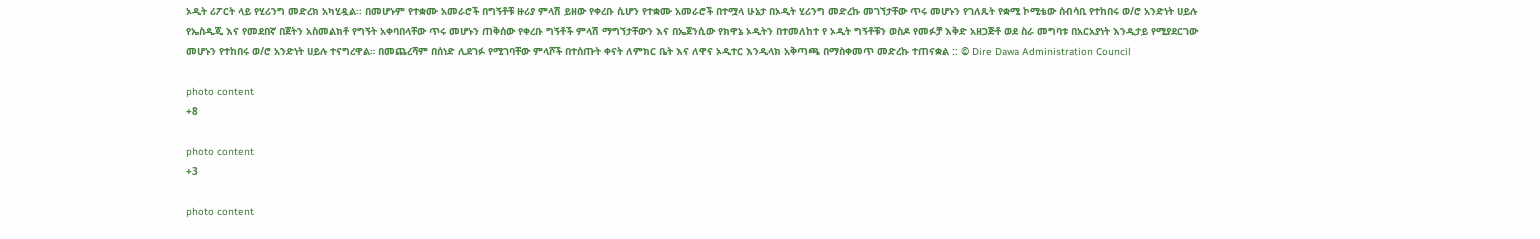ኦዲት ሪፖርት ላይ የሂሪንግ መድረክ አካሂዷል፡፡ በመሆኑም የተቋሙ አመራሮች በግኝቶቹ ዙሪያ ምላሽ ይዘው የቀረቡ ሲሆን የተቋሙ አመራሮች በተሟላ ሁኔታ በኦዲት ሂሪንግ መድረኩ መገኘታቸው ጥሩ መሆኑን የገለጹት የቋሚ ኮሚቴው ሰብሳቢ የተከበሩ ወ/ሮ አንድነት ሀይሉ የኤስዲጂ እና የመደበኛ በጀትን አስመልክቶ የግኝት አቀባበላቸው ጥሩ መሆኑን ጠቅሰው የቀረቡ ግኝቶች ምላሽ ማግኘታቸውን እና በኤጀንሲው የክዋኔ ኦዲትን በተመለከተ የ ኦዲት ግኝቶቹን ወስዶ የመፉቻ እቅድ አዘጋጅቶ ወደ ስራ መግባቱ በአርአያነት እንዲታይ የሚያደርገው መሆኑን የተከበሩ ወ/ሮ አንድነት ሀይሉ ተናግረዋል። በመጨረሻም በሰነድ ሊደገፉ የሚገባቸው ምላሾች በተሰጡት ቀናት ለምክር ቤት እና ለዋና ኦዲተር እንዲላክ አቅጣጫ በማስቀመጥ መድረኩ ተጠናቋል :: © Dire Dawa Administration Council

photo content
+8

photo content
+3

photo content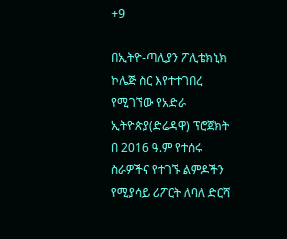+9

በኢትዮ-ጣሊያን ፖሊቴክኒክ ኮሌጅ ስር እየተተገበረ የሚገኘው የአድራ ኢትዮጵያ(ድሬዳዋ) ፕሮጀክት በ 2016 ዓ.ም የተሰሩ ስራዎችና የተገኙ ልምዶችን የሚያሳይ ሪፖርት ለባለ ድርሻ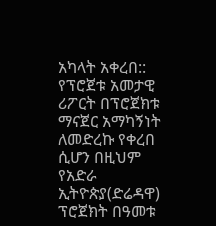አካላት አቀረበ:: የፕሮጀቱ አመታዊ ሪፖርት በፕሮጀክቱ ማናጀር አማካኝነት ለመድረኩ የቀረበ ሲሆን በዚህም የአድራ ኢትዮጵያ(ድሬዳዋ) ፕሮጀክት በዓመቱ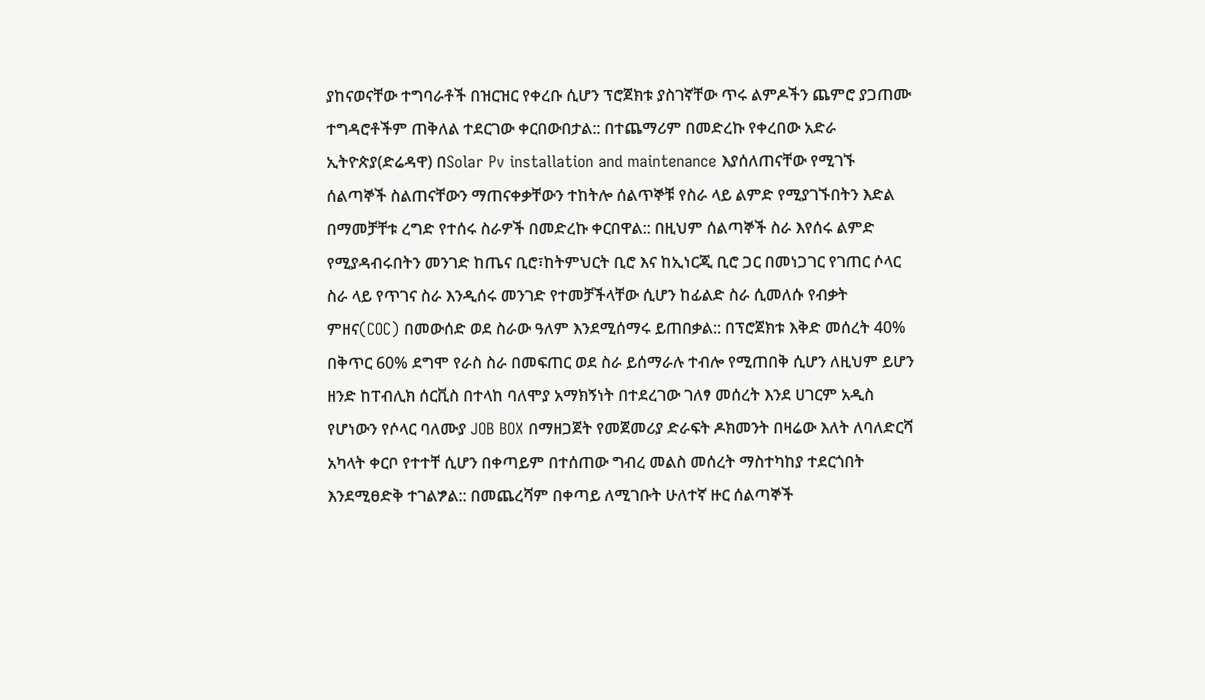ያከናወናቸው ተግባራቶች በዝርዝር የቀረቡ ሲሆን ፕሮጀክቱ ያስገኛቸው ጥሩ ልምዶችን ጨምሮ ያጋጠሙ ተግዳሮቶችም ጠቅለል ተደርገው ቀርበውበታል:: በተጨማሪም በመድረኩ የቀረበው አድራ ኢትዮጵያ(ድሬዳዋ) በSolar Pv installation and maintenance እያሰለጠናቸው የሚገኙ ሰልጣኞች ስልጠናቸውን ማጠናቀቃቸውን ተከትሎ ሰልጥኞቹ የስራ ላይ ልምድ የሚያገኙበትን እድል በማመቻቸቱ ረግድ የተሰሩ ስራዎች በመድረኩ ቀርበዋል:: በዚህም ሰልጣኞች ስራ እየሰሩ ልምድ የሚያዳብሩበትን መንገድ ከጤና ቢሮ፣ከትምህርት ቢሮ እና ከኢነርጂ ቢሮ ጋር በመነጋገር የገጠር ሶላር ስራ ላይ የጥገና ስራ እንዲሰሩ መንገድ የተመቻችላቸው ሲሆን ከፊልድ ስራ ሲመለሱ የብቃት ምዘና(COC) በመውሰድ ወደ ስራው ዓለም እንደሚሰማሩ ይጠበቃል:: በፕሮጀክቱ እቅድ መሰረት 40% በቅጥር 60% ደግሞ የራስ ስራ በመፍጠር ወደ ስራ ይሰማራሉ ተብሎ የሚጠበቅ ሲሆን ለዚህም ይሆን ዘንድ ከፐብሊክ ሰርቪስ በተላከ ባለሞያ አማክኝነት በተደረገው ገለፃ መሰረት እንደ ሀገርም አዲስ የሆነውን የሶላር ባለሙያ JOB BOX በማዘጋጀት የመጀመሪያ ድራፍት ዶክመንት በዛሬው እለት ለባለድርሻ አካላት ቀርቦ የተተቸ ሲሆን በቀጣይም በተሰጠው ግብረ መልስ መሰረት ማስተካከያ ተደርጎበት እንደሚፀድቅ ተገልፇል:: በመጨረሻም በቀጣይ ለሚገቡት ሁለተኛ ዙር ሰልጣኞች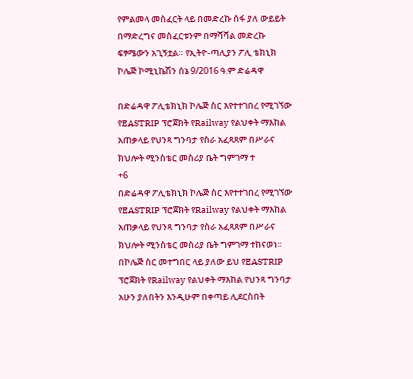የምልመላ መስፈርት ላይ በመድረኩ ሰፋ ያለ ውይይት በማድረግና መስፈርቱንም በማሻሻል መድረኩ ፍፃሜውን አጊኝቷል። የኢትዮ-ጣሊያን ፖሊ ቴክኒክ ኮሌጅ ኮሚኒኬሽን ሰኔ 9/2016 ዓ.ም ድሬዳዋ

በድሬዳዋ ፖሊቴክኒክ ኮሌጅ ስር እየተተገበረ የሚገኘው የEASTRIP ፕሮጀክት የRailway የልህቀት ማእከል አጠቃላይ የህንጻ ግንባታ የስራ አፈጻጸም በሥራና ክህሎት ሚንስቴር መስሪያ ቤት ግምገማ ተ
+6
በድሬዳዋ ፖሊቴክኒክ ኮሌጅ ስር እየተተገበረ የሚገኘው የEASTRIP ፕሮጀክት የRailway የልህቀት ማእከል አጠቃላይ የህንጻ ግንባታ የስራ አፈጻጸም በሥራና ክህሎት ሚንስቴር መስሪያ ቤት ግምገማ ተከናወነ፡፡ በኮሌጅ ስር መተግበር ላይ ያለው ይህ የEASTRIP ፕሮጀክት የRailway የልህቀት ማእከል የህንጻ ግንባታ አሁን ያለበትን እንዲሁም በቀጣይ ሊደርስበት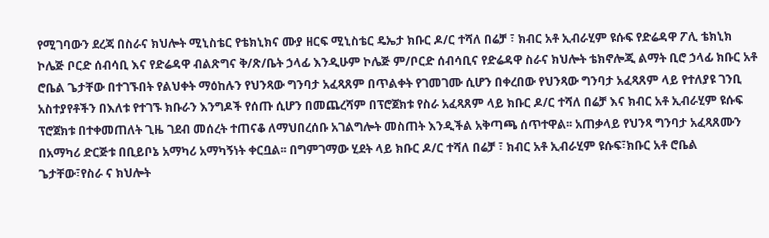የሚገባውን ደረጃ በስራና ክህሎት ሚኒስቴር የቴክኒክና ሙያ ዘርፍ ሚኒስቴር ዴኤታ ክቡር ዶ/ር ተሻለ በሬቻ ፣ ክብር አቶ ኢብራሂም ዩሱፍ የድሬዳዋ ፖሊ ቴክኒክ ኮሌጅ ቦርድ ሰብሳቢ እና የድሬዳዋ ብልጽግና ቅ/ጽ/ቤት ኃላፊ እንዲሁም ኮሌጅ ም/ቦርድ ሰብሳቢና የድሬዳዋ ስራና ክህሎት ቴክኖሎጂ ልማት ቢሮ ኃላፊ ክቡር አቶ ሮቤል ጌታቸው በተገኙበት የልህቀት ማዕከሉን የህንጻው ግንባታ አፈጻጸም በጥልቀት የገመገሙ ሲሆን በቀረበው የህንጻው ግንባታ አፈጻጸም ላይ የተለያዩ ገንቢ አስተያየቶችን በእለቱ የተገኙ ክቡራን እንግዶች የሰጡ ሲሆን በመጨረሻም በፕሮጀክቱ የስራ አፈጻጸም ላይ ክቡር ዶ/ር ተሻለ በሬቻ እና ክብር አቶ ኢብራሂም ዩሱፍ ፕሮጀክቱ በተቀመጠለት ጊዜ ገደብ መሰረት ተጠናቆ ለማህበረሰቡ አገልግሎት መስጠት እንዲችል አቅጣጫ ሰጥተዋል፡፡ አጠቃላይ የህንጻ ግንባታ አፈጻጸሙን በአማካሪ ድርጅቱ በቢይቦኔ አማካሪ አማካኝነት ቀርቧል፡፡ በግምገማው ሂደት ላይ ክቡር ዶ/ር ተሻለ በሬቻ ፣ ክብር አቶ ኢብራሂም ዩሱፍ፣ክቡር አቶ ሮቤል ጌታቸው፣የስራ ና ክህሎት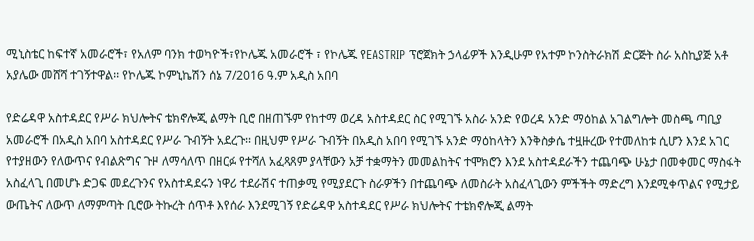ሚኒስቴር ከፍተኛ አመራሮች፣ የአለም ባንክ ተወካዮች፣የኮሌጁ አመራሮች ፣ የኮሌጁ የEASTRIP ፕሮጀክት ኃላፊዎች እንዲሁም የአተም ኮንስትራክሽ ድርጅት ስራ አስኪያጅ አቶ አያሌው መሸሻ ተገኝተዋል፡፡ የኮሌጁ ኮምኒኬሽን ሰኔ 7/2016 ዓ.ም አዲስ አበባ

የድሬዳዋ አስተዳደር የሥራ ክህሎትና ቴክኖሎጂ ልማት ቢሮ በዘጠኙም የከተማ ወረዳ አስተዳደር ስር የሚገኙ አስራ አንድ የወረዳ አንድ ማዕከል አገልግሎት መስጫ ጣቢያ አመራሮች በአዲስ አበባ አስተዳደር የሥራ ጉብኝት አደረጉ፡፡ በዚህም የሥራ ጉብኝት በአዲስ አበባ የሚገኙ አንድ ማዕከላትን እንቅስቃሴ ተዟዙረው የተመለከቱ ሲሆን እንደ አገር የተያዘውን የለውጥና የብልጽግና ጉዞ ለማሳለጥ በዘርፉ የተሻለ አፈጻጸም ያላቸውን አቻ ተቋማትን መመልከትና ተሞክሮን እንደ አስተዳደራችን ተጨባጭ ሁኔታ በመቀመር ማስፋት አስፈላጊ በመሆኑ ድጋፍ መደረጉንና የአስተዳደሩን ነዋሪ ተደራሽና ተጠቃሚ የሚያደርጉ ስራዎችን በተጨባጭ ለመስራት አስፈላጊውን ምችችት ማድረግ እንደሚቀጥልና የሚታይ ውጤትና ለውጥ ለማምጣት ቢሮው ትኩረት ሰጥቶ እየሰራ እንደሚገኝ የድሬዳዋ አስተዳደር የሥራ ክህሎትና ተቴክኖሎጂ ልማት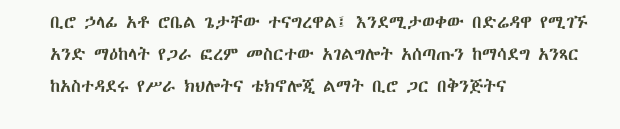ቢሮ ኃላፊ አቶ ሮቤል ጌታቸው ተናግረዋል፤ እንደሚታወቀው በድሬዳዋ የሚገኙ አንድ ማዕከላት የጋራ ፎረም መስርተው አገልግሎት አሰጣጡን ከማሳደግ አንጻር ከአስተዳደሩ የሥራ ክህሎትና ቴክኖሎጂ ልማት ቢሮ ጋር በቅንጅትና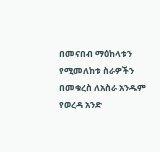በመናበብ ማዕከላቱን የሚመለከቱ ስራዎችን በመቁረስ ለአስራ አንዱም የወረዳ አንድ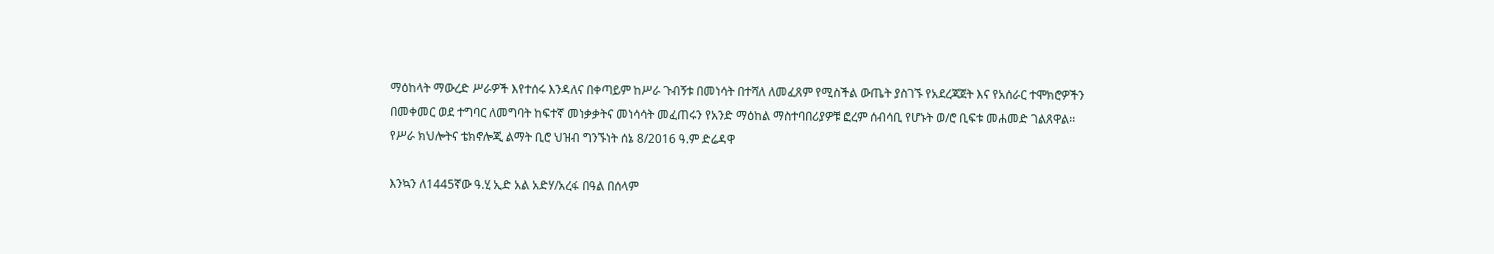ማዕከላት ማውረድ ሥራዎች እየተሰሩ እንዳለና በቀጣይም ከሥራ ጉብኝቱ በመነሳት በተሻለ ለመፈጸም የሚስችል ውጤት ያስገኙ የአደረጃጀት እና የአሰራር ተሞክሮዎችን በመቀመር ወደ ተግባር ለመግባት ከፍተኛ መነቃቃትና መነሳሳት መፈጠሩን የአንድ ማዕከል ማስተባበሪያዎቹ ፎረም ሰብሳቢ የሆኑት ወ/ሮ ቢፍቱ መሐመድ ገልጸዋል፡፡ የሥራ ክህሎትና ቴክኖሎጂ ልማት ቢሮ ህዝብ ግንኙነት ሰኔ 8/2016 ዓ.ም ድሬዳዋ

እንኳን ለ1445ኛው ዓ.ሂ ኢድ አል አድሃ/አረፋ በዓል በሰላም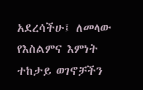አደረሳችሁ፤ ለመላው የእስልምና እምነት ተከታይ ወገኖቻችን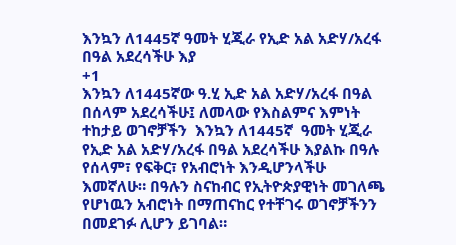እንኳን ለ1445ኛ ዓመት ሂጂራ የኢድ አል አድሃ/አረፋ በዓል አደረሳችሁ እያ
+1
እንኳን ለ1445ኛው ዓ.ሂ ኢድ አል አድሃ/አረፋ በዓል በሰላም አደረሳችሁ፤ ለመላው የእስልምና እምነት ተከታይ ወገኖቻችን  እንኳን ለ1445ኛ  ዓመት ሂጂራ የኢድ አል አድሃ/አረፋ በዓል አደረሳችሁ እያልኩ በዓሉ የሰላም፣ የፍቅር፣ የአብሮነት እንዲሆንላችሁ እመኛለሁ። በዓሉን ስናከብር የኢትዮጵያዊነት መገለጫ የሆነዉን አብሮነት በማጠናከር የተቸገሩ ወገኖቻችንን በመደገፉ ሊሆን ይገባል።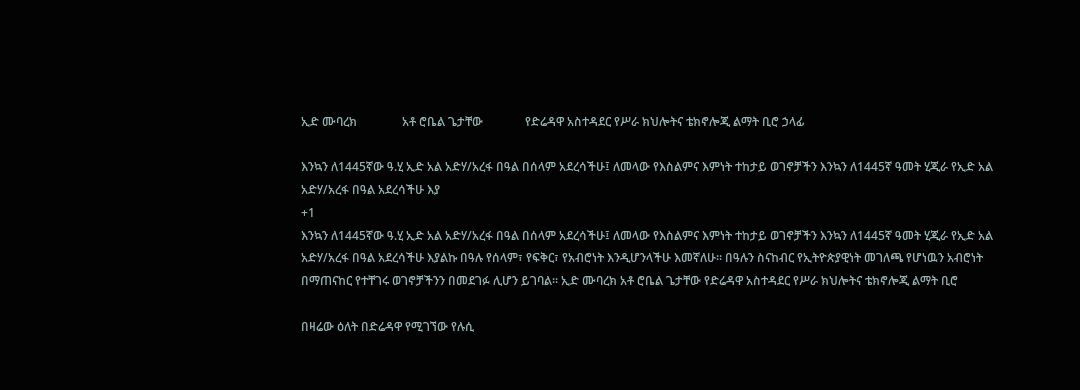ኢድ ሙባረክ               አቶ ሮቤል ጌታቸው              የድሬዳዋ አስተዳደር የሥራ ክህሎትና ቴክኖሎጂ ልማት ቢሮ ኃላፊ

እንኳን ለ1445ኛው ዓ.ሂ ኢድ አል አድሃ/አረፋ በዓል በሰላም አደረሳችሁ፤ ለመላው የእስልምና እምነት ተከታይ ወገኖቻችን እንኳን ለ1445ኛ ዓመት ሂጂራ የኢድ አል አድሃ/አረፋ በዓል አደረሳችሁ እያ
+1
እንኳን ለ1445ኛው ዓ.ሂ ኢድ አል አድሃ/አረፋ በዓል በሰላም አደረሳችሁ፤ ለመላው የእስልምና እምነት ተከታይ ወገኖቻችን እንኳን ለ1445ኛ ዓመት ሂጂራ የኢድ አል አድሃ/አረፋ በዓል አደረሳችሁ እያልኩ በዓሉ የሰላም፣ የፍቅር፣ የአብሮነት እንዲሆንላችሁ እመኛለሁ። በዓሉን ስናከብር የኢትዮጵያዊነት መገለጫ የሆነዉን አብሮነት በማጠናከር የተቸገሩ ወገኖቻችንን በመደገፉ ሊሆን ይገባል። ኢድ ሙባረክ አቶ ሮቤል ጌታቸው የድሬዳዋ አስተዳደር የሥራ ክህሎትና ቴክኖሎጂ ልማት ቢሮ

በዛሬው ዕለት በድሬዳዋ የሚገኘው የሉሲ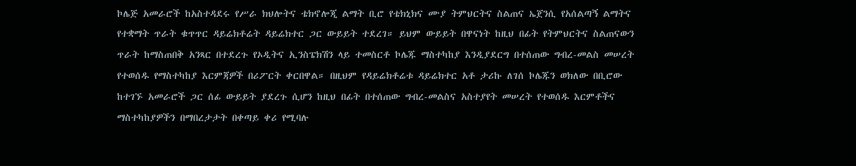ኮሌጅ አመራሮች ከአስተዳደሩ የሥራ ክህሎትና ቴክኖሎጂ ልማት ቢሮ የቴክኒክና ሙያ ትምህርትና ስልጠና ኤጀንሲ የአሰልጣኝ ልማትና የተቋማት ጥራት ቁጥጥር ዳይሬክቶሬት ዳይሬክተር ጋር ውይይት ተደረገ። ይህም ውይይት በዋናነት ከዚህ በፊት የትምህርትና ስልጠናውን ጥራት ከማስጠበቅ አንጻር በተደረጉ የኦዲትና ኢንስፔክሽን ላይ ተመስርቶ ኮሌጁ ማስተካከያ እንዲያደርግ በተሰጠው ግብረ-መልስ መሠረት የተወሰዱ የማስተካከያ እርምጃዎች በሪፖርት ቀርበዋል። በዚህም የዳይሬክቶሬቱ ዳይሬክተር አቶ ታሪኩ ለገሰ ኮሌጁን ወክለው በቢሮው ከተገኙ አመራሮች ጋር ሰፊ ውይይት ያደረጉ ሲሆን ከዚህ በፊት በተሰጠው ግብረ-መልስና አስተያየት መሠረት የተወሰዱ እርምቶችና ማስተካከያዎችን በማበረታታት በቀጣይ ቀሪ የሚባሉ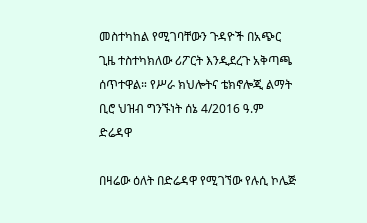መስተካከል የሚገባቸውን ጉዳዮች በአጭር ጊዜ ተስተካክለው ሪፖርት እንዲደረጉ አቅጣጫ ሰጥተዋል። የሥራ ክህሎትና ቴክኖሎጂ ልማት ቢሮ ህዝብ ግንኙነት ሰኔ 4/2016 ዓ.ም ድሬዳዋ

በዛሬው ዕለት በድሬዳዋ የሚገኘው የሉሲ ኮሌጅ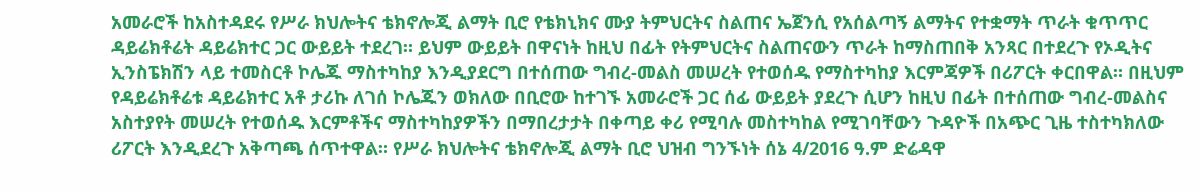አመራሮች ከአስተዳደሩ የሥራ ክህሎትና ቴክኖሎጂ ልማት ቢሮ የቴክኒክና ሙያ ትምህርትና ስልጠና ኤጀንሲ የአሰልጣኝ ልማትና የተቋማት ጥራት ቁጥጥር ዳይሬክቶሬት ዳይሬክተር ጋር ውይይት ተደረገ። ይህም ውይይት በዋናነት ከዚህ በፊት የትምህርትና ስልጠናውን ጥራት ከማስጠበቅ አንጻር በተደረጉ የኦዲትና ኢንስፔክሽን ላይ ተመስርቶ ኮሌጁ ማስተካከያ እንዲያደርግ በተሰጠው ግብረ-መልስ መሠረት የተወሰዱ የማስተካከያ እርምጃዎች በሪፖርት ቀርበዋል። በዚህም የዳይሬክቶሬቱ ዳይሬክተር አቶ ታሪኩ ለገሰ ኮሌጁን ወክለው በቢሮው ከተገኙ አመራሮች ጋር ሰፊ ውይይት ያደረጉ ሲሆን ከዚህ በፊት በተሰጠው ግብረ-መልስና አስተያየት መሠረት የተወሰዱ እርምቶችና ማስተካከያዎችን በማበረታታት በቀጣይ ቀሪ የሚባሉ መስተካከል የሚገባቸውን ጉዳዮች በአጭር ጊዜ ተስተካክለው ሪፖርት እንዲደረጉ አቅጣጫ ሰጥተዋል። የሥራ ክህሎትና ቴክኖሎጂ ልማት ቢሮ ህዝብ ግንኙነት ሰኔ 4/2016 ዓ.ም ድሬዳዋ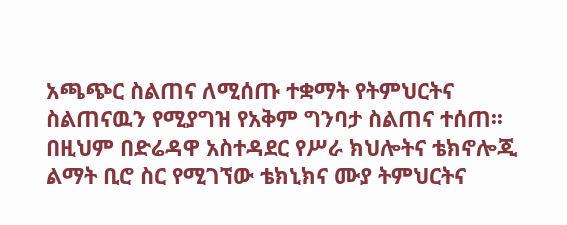አጫጭር ስልጠና ለሚሰጡ ተቋማት የትምህርትና ስልጠናዉን የሚያግዝ የአቅም ግንባታ ስልጠና ተሰጠ፡፡ በዚህም በድሬዳዋ አስተዳደር የሥራ ክህሎትና ቴክኖሎጂ ልማት ቢሮ ስር የሚገኘው ቴክኒክና ሙያ ትምህርትና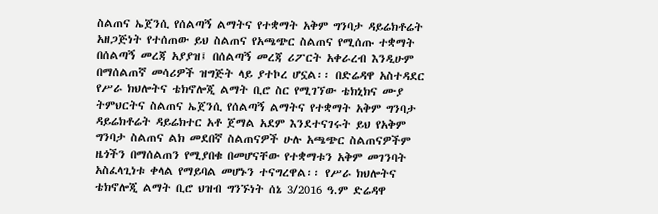ስልጠና ኤጀንሲ የሰልጣኝ ልማትና የተቋማት አቅም ግንባታ ዳይሬክቶሬት  አዘጋጅነት የተሰጠው ይህ ስልጠና የአጫጭር ስልጠና የሚሰጡ ተቋማት በሰልጣኝ መረጃ አያያዝ፤ በሰልጣኝ መረጃ ሪፖርት አቀራረብ እንዲሁም በማሰልጠኛ መሳሪዎች ዝግጅት ላይ ያተኮረ ሆኗል፡፡ በድሬዳዋ አስተዳደር የሥራ ክህሎትና ቴክኖሎጂ ልማት ቢሮ ስር የሚገኘው ቴክኒክና ሙያ ትምህርትና ስልጠና ኤጀንሲ የሰልጣኝ ልማትና የተቋማት አቅም ግንባታ ዳይሬክቶሬት ዳይሬክተር አቶ ጀማል አደም እንደተናገሩት ይህ የአቅም ግንባታ ስልጠና ልክ መደበኛ ስልጠናዎች ሁሉ አጫጭር ስልጠናዎችም ዜጎችን በማሰልጠን የሚያበቁ በመሆናቸው የተቋማቱን አቅም መገንባት አስፈላጊነቱ ቀላል የማይባል መሆኑን ተናግረዋል፡፡ የሥራ ክህሎትና ቴክኖሎጂ ልማት ቢሮ ህዝብ ግንኙነት ሰኔ 3/2016 ዓ.ም ድሬዳዋ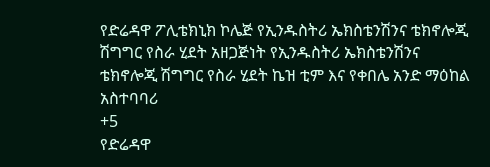የድሬዳዋ ፖሊቴክኒክ ኮሌጅ የኢንዱስትሪ ኤክስቴንሽንና ቴክኖሎጂ ሽግግር የስራ ሂደት አዘጋጅነት የኢንዱስትሪ ኤክስቴንሽንና ቴክኖሎጂ ሽግግር የስራ ሂደት ኬዝ ቲም እና የቀበሌ አንድ ማዕከል አስተባባሪ
+5
የድሬዳዋ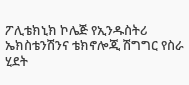ፖሊቴክኒክ ኮሌጅ የኢንዱስትሪ ኤክስቴንሽንና ቴክኖሎጂ ሽግግር የስራ ሂደት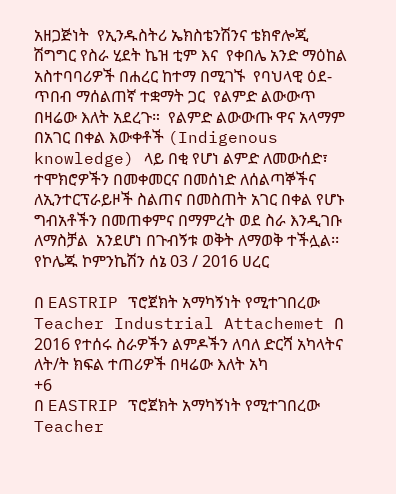አዘጋጅነት  የኢንዱስትሪ ኤክስቴንሽንና ቴክኖሎጂ ሽግግር የስራ ሂደት ኬዝ ቲም እና  የቀበሌ አንድ ማዕከል አስተባባሪዎች በሐረር ከተማ በሚገኙ  የባህላዊ ዕደ-ጥበብ ማሰልጠኛ ተቋማት ጋር  የልምድ ልውውጥ በዛሬው እለት አደረጉ።  የልምድ ልውውጡ ዋና አላማም በአገር በቀል እውቀቶች (Indigenous knowledge) ላይ በቂ የሆነ ልምድ ለመውሰድ፣ ተሞክሮዎችን በመቀመርና በመሰነድ ለሰልጣኞችና ለኢንተርፕራይዞች ስልጠና በመስጠት አገር በቀል የሆኑ ግብአቶችን በመጠቀምና በማምረት ወደ ስራ እንዲገቡ ለማስቻል  አንደሆነ በጉብኝቱ ወቅት ለማወቅ ተችሏል፡፡ የኮሌጁ ኮምንኬሽን ሰኔ 03 / 2016 ሀረር

በ EASTRIP ፕሮጀክት አማካኝነት የሚተገበረው Teacher Industrial Attachemet በ 2016 የተሰሩ ስራዎችን ልምዶችን ለባለ ድርሻ አካላትና ለት/ት ክፍል ተጠሪዎች በዛሬው እለት አካ
+6
በ EASTRIP ፕሮጀክት አማካኝነት የሚተገበረው Teacher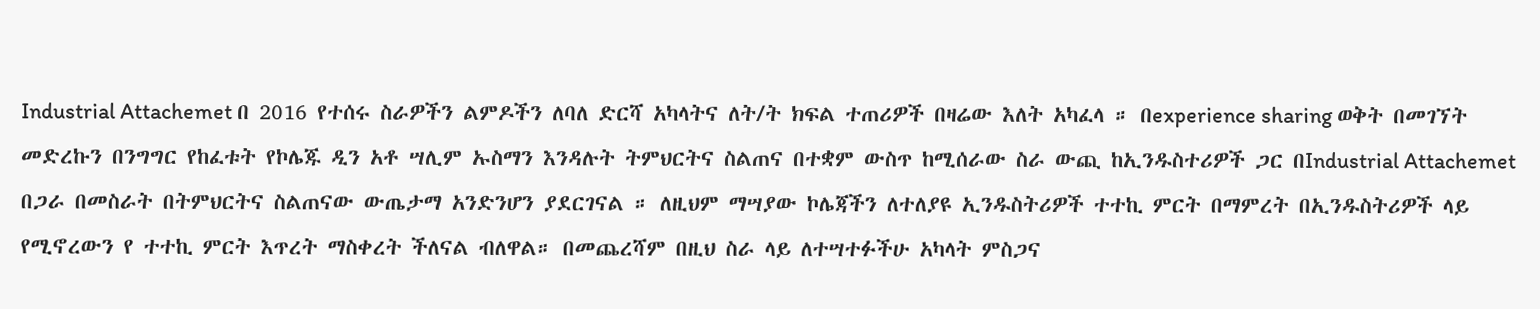Industrial Attachemet በ 2016 የተሰሩ ስራዎችን ልምዶችን ለባለ ድርሻ አካላትና ለት/ት ክፍል ተጠሪዎች በዛሬው እለት አካፈላ ። በexperience sharing ወቅት በመገኘት መድረኩን በንግግር የከፈቱት የኮሌጁ ዲን አቶ ሣሊም ኡስማን እንዳሉት ትምህርትና ስልጠና በተቋም ውስጥ ከሚሰራው ስራ ውጪ ከኢንዱስተሪዎች ጋር በIndustrial Attachemet በጋራ በመስራት በትምህርትና ስልጠናው ውጤታማ አንድንሆን ያደርገናል ። ለዚህም ማሣያው ኮሌጃችን ለተለያዩ ኢንዱስትሪዎች ተተኪ ምርት በማምረት በኢንዱስትሪዎች ላይ የሚኖረውን የ ተተኪ ምርት እጥረት ማስቀረት ችለናል ብለዋል። በመጨረሻም በዚህ ስራ ላይ ለተሣተፉችሁ አካላት ምስጋና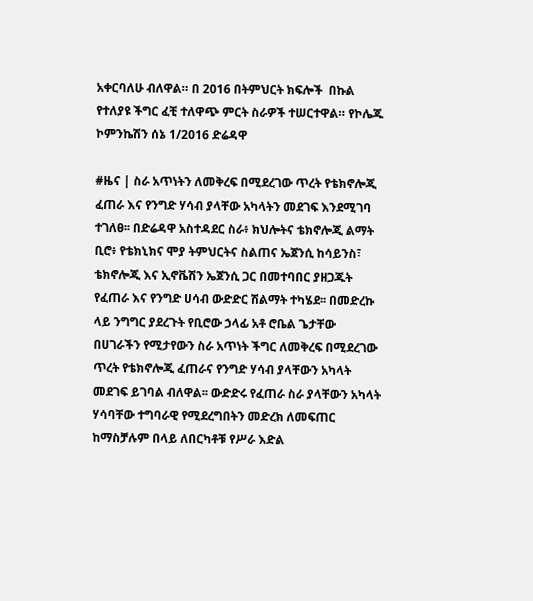አቀርባለሁ ብለዋል። በ 2016 በትምህርት ክፍሎች  በኩል የተለያዩ ችግር ፈቺ ተለዋጭ ምርት ስራዎች ተሠርተዋል። የኮሌጁ ኮምንኬሽን ሰኔ 1/2016 ድሬዳዋ

#ዜና | ስራ አጥነትን ለመቅረፍ በሚደረገው ጥረት የቴክኖሎጂ ፈጠራ እና የንግድ ሃሳብ ያላቸው አካላትን መደገፍ እንደሚገባ ተገለፀ፡፡ በድሬዳዋ አስተዳደር ስራ፥ ክህሎትና ቴክኖሎጂ ልማት ቢሮ፥ የቴክኒክና ሞያ ትምህርትና ስልጠና ኤጀንሲ ከሳይንስ፣ ቴክኖሎጂ እና ኢኖቬሽን ኤጀንሲ ጋር በመተባበር ያዘጋጁት የፈጠራ እና የንግድ ሀሳብ ውድድር ሽልማት ተካሄደ፡፡ በመድረኩ ላይ ንግግር ያደረጉት የቢሮው ኃላፊ አቶ ሮቤል ጌታቸው በሀገራችን የሚታየውን ስራ አጥነት ችግር ለመቅረፍ በሚደረገው ጥረት የቴክኖሎጂ ፈጠራና የንግድ ሃሳብ ያላቸውን አካላት መደገፍ ይገባል ብለዋል፡፡ ውድድሩ የፈጠራ ስራ ያላቸውን አካላት ሃሳባቸው ተግባራዊ የሚደረግበትን መድረክ ለመፍጠር ከማስቻሉም በላይ ለበርካቶቹ የሥራ እድል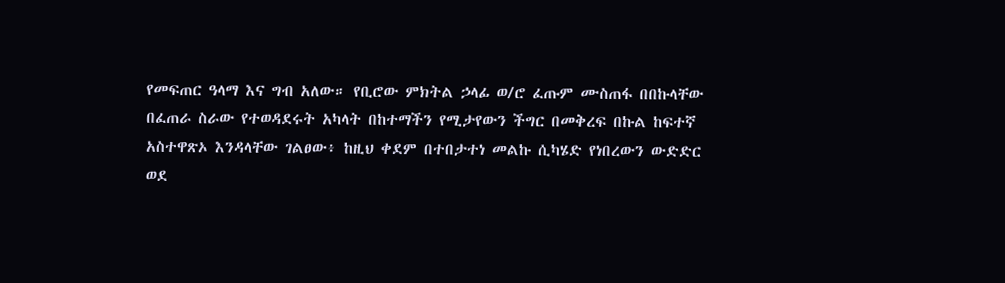የመፍጠር ዓላማ እና ግብ አለው። የቢሮው ምክትል ኃላፊ ወ/ሮ ፈጡም ሙስጠፋ በበኩላቸው በፈጠራ ስራው የተወዳደሩት አካላት በከተማችን የሚታየውን ችግር በመቅረፍ በኩል ከፍተኛ አስተዋጽኦ እንዳላቸው ገልፀው፥ ከዚህ ቀደም በተበታተነ መልኩ ሲካሄድ የነበረውን ውድድር ወደ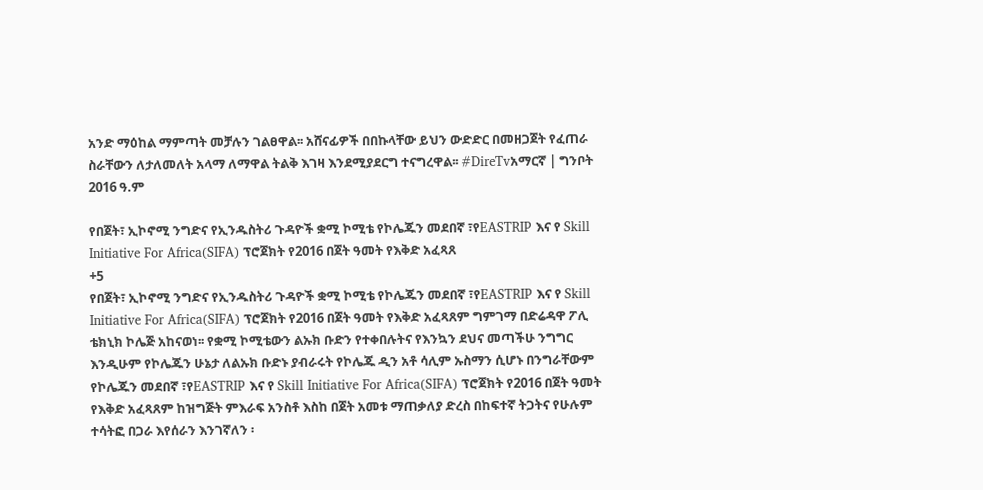አንድ ማዕከል ማምጣት መቻሉን ገልፀዋል፡፡ አሸናፊዎች በበኩላቸው ይህን ውድድር በመዘጋጀት የፈጠራ ስራቸውን ለታለመለት አላማ ለማዋል ትልቅ እገዛ እንደሚያደርግ ተናግረዋል፡፡ #DireTvአማርኛ | ግንቦት 2016 ዓ.ም

የበጀት፣ ኢኮኖሚ ንግድና የኢንዱስትሪ ጉዳዮች ቋሚ ኮሚቴ የኮሌጁን መደበኛ ፣የEASTRIP እና የ Skill Initiative For Africa(SIFA) ፕሮጀክት የ2016 በጀት ዓመት የእቅድ አፈጻጸ
+5
የበጀት፣ ኢኮኖሚ ንግድና የኢንዱስትሪ ጉዳዮች ቋሚ ኮሚቴ የኮሌጁን መደበኛ ፣የEASTRIP እና የ Skill Initiative For Africa(SIFA) ፕሮጀክት የ2016 በጀት ዓመት የእቅድ አፈጻጸም ግምገማ በድሬዳዋ ፖሊ ቴክኒክ ኮሌጅ አከናወነ፡፡ የቋሚ ኮሚቴውን ልኡክ ቡድን የተቀበሉትና የእንኳን ደህና መጣችሁ ንግግር እንዲሁም የኮሌጁን ሁኔታ ለልኡክ ቡድኑ ያብራሩት የኮሌጁ ዲን አቶ ሳሊም ኡስማን ሲሆኑ በንግራቸውም የኮሌጁን መደበኛ ፣የEASTRIP እና የ Skill Initiative For Africa(SIFA) ፕሮጀክት የ2016 በጀት ዓመት የእቅድ አፈጻጸም ከዝግጅት ምእራፍ አንስቶ እስከ በጀት አመቱ ማጠቃለያ ድረስ በከፍተኛ ትጋትና የሁሉም ተሳትፎ በጋራ እየሰራን እንገኛለን ፡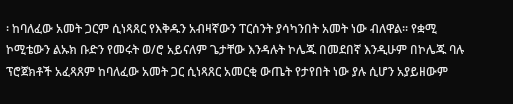፡ ከባለፈው አመት ጋርም ሲነጻጸር የእቅዱን አብዛኛውን ፐርሰንት ያሳካንበት አመት ነው ብለዋል፡፡ የቋሚ ኮሚቴውን ልኡክ ቡድን የመሩት ወ/ሮ አይናለም ጌታቸው እንዳሉት ኮሌጁ በመደበኛ እንዲሁም በኮሌጁ ባሉ ፕሮጀክቶች አፈጻጸም ከባለፈው አመት ጋር ሲነጻጸር አመርቂ ውጤት የታየበት ነው ያሉ ሲሆን አያይዘውም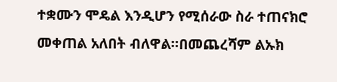ተቋሙን ሞዴል እንዲሆን የሚሰራው ስራ ተጠናክሮ መቀጠል አለበት ብለዋል፡፡በመጨረሻም ልኡክ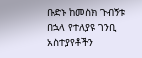ቡድኑ ከመስክ ጉብኝቱ በኋላ የተለያዩ ገንቢ አስተያየቶችን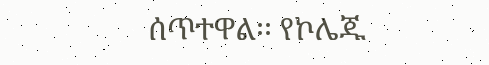ሰጥተዋል፡፡ የኮሌጁ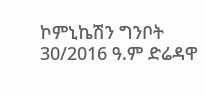ኮምኒኬሽን ግንቦት 30/2016 ዓ.ም ድሬዳዋ